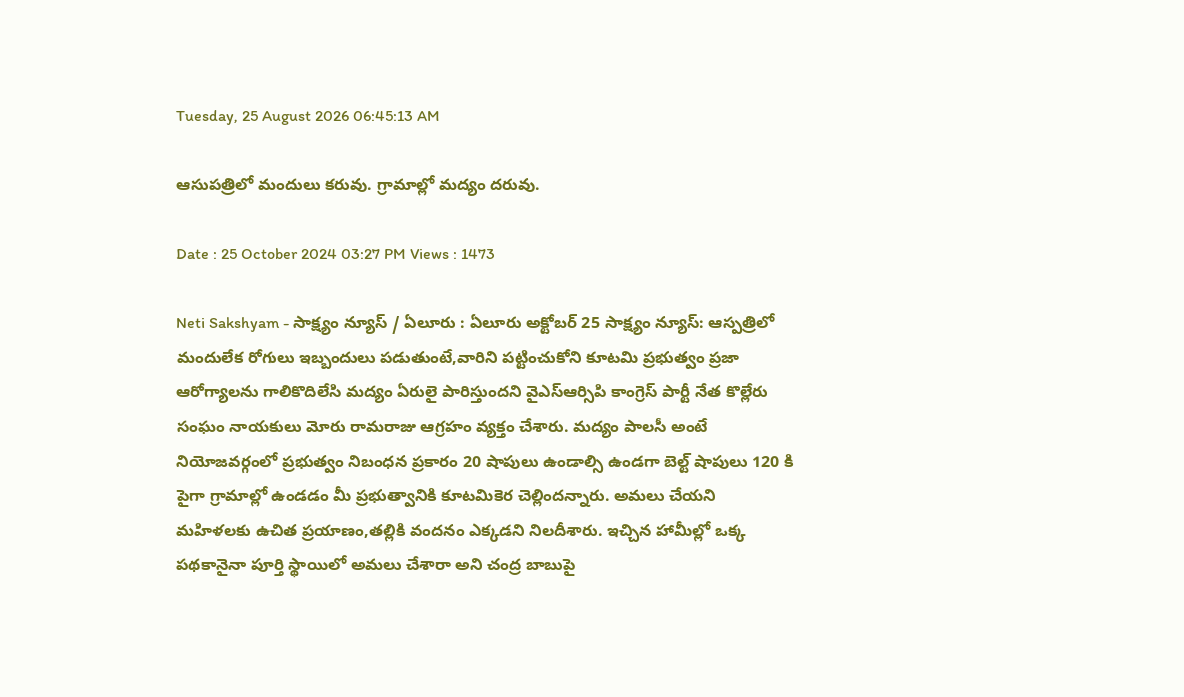Tuesday, 25 August 2026 06:45:13 AM

ఆసుపత్రిలో మందులు కరువు. గ్రామాల్లో మద్యం దరువు.

Date : 25 October 2024 03:27 PM Views : 1473

Neti Sakshyam - సాక్ష్యం న్యూస్ / ఏలూరు : ఏలూరు అక్టోబర్ 25 సాక్ష్యం న్యూస్: ఆస్పత్రిలో మందులేక రోగులు ఇబ్బందులు పడుతుంటే,వారిని పట్టించుకోని కూటమి ప్రభుత్వం ప్రజా ఆరోగ్యాలను గాలికొదిలేసి మద్యం ఏరులై పారిస్తుందని వైఎస్ఆర్సిపి కాంగ్రెస్ పార్టీ నేత కొల్లేరు సంఘం నాయకులు మోరు రామరాజు ఆగ్రహం వ్యక్తం చేశారు. మద్యం పాలసీ అంటే నియోజవర్గంలో ప్రభుత్వం నిబంధన ప్రకారం 20 షాపులు ఉండాల్సి ఉండగా బెల్ట్ షాపులు 120 కి పైగా గ్రామాల్లో ఉండడం మీ ప్రభుత్వానికి కూటమికెర చెల్లిందన్నారు. అమలు చేయని మహిళలకు ఉచిత ప్రయాణం,తల్లికి వందనం ఎక్కడని నిలదీశారు. ఇచ్చిన హామీల్లో ఒక్క పథకానైనా పూర్తి స్థాయిలో అమలు చేశారా అని చంద్ర బాబుపై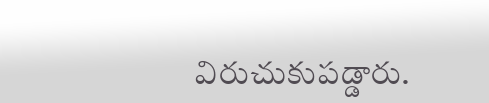విరుచుకుపడ్డారు.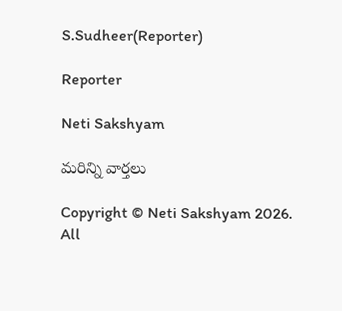S.Sudheer(Reporter)

Reporter

Neti Sakshyam

మరిన్ని వార్తలు

Copyright © Neti Sakshyam 2026. All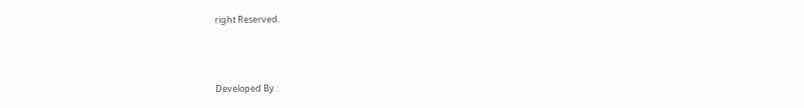right Reserved.



Developed By :